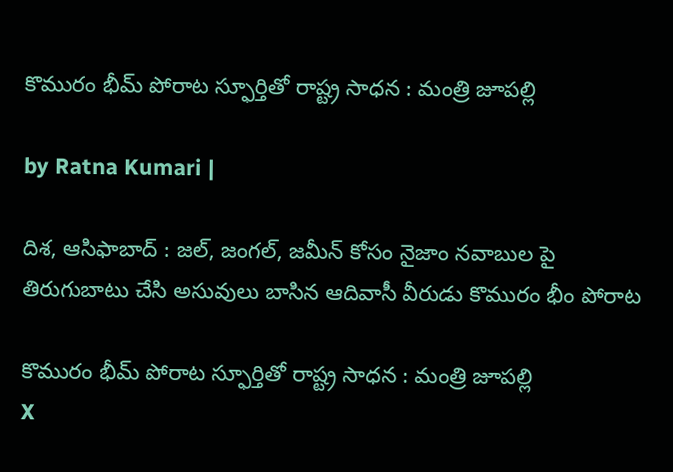కొమురం భీమ్ పోరాట స్ఫూర్తితో రాష్ట్ర సాధన : మంత్రి జూప‌ల్లి

by Ratna Kumari |

దిశ, ఆసిఫాబాద్ : జల్, జంగల్, జమీన్ కోసం నైజాం నవాబుల పై తిరుగుబాటు చేసి అసువులు బాసిన ఆదివాసీ వీరుడు కొమురం భీం పోరాట

కొమురం భీమ్ పోరాట స్ఫూర్తితో రాష్ట్ర సాధన : మంత్రి జూప‌ల్లి
X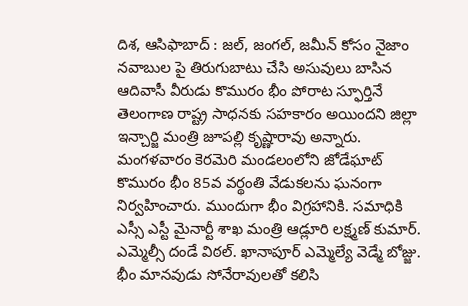దిశ, ఆసిఫాబాద్ : జల్, జంగల్, జమీన్ కోసం నైజాం నవాబుల పై తిరుగుబాటు చేసి అసువులు బాసిన ఆదివాసీ వీరుడు కొమురం భీం పోరాట స్ఫూర్తినే తెలంగాణ రాష్ట్ర సాధనకు స‌హ‌కారం అయింద‌ని జిల్లా ఇన్చార్జి మంత్రి జూపల్లి కృష్ణారావు అన్నారు. మంగళవారం కెరమెరి మండలంలోని జోడేఘాట్ కొమురం భీం 85వ వర్థంతి వేడుకలను ఘనంగా నిర్వహించారు. ముందుగా భీం విగ్రహానికి. సమాధికి ఎస్సీ ఎస్టీ మైనార్టీ శాఖ మంత్రి ఆడ్లూరి లక్ష్మణ్ కుమార్. ఎమ్మెల్సీ దండే విఠల్. ఖానాపూర్ ఎమ్మెల్యే వెడ్మే బోజ్జు. భీం మానవుడు సోనేరావులతో కలిసి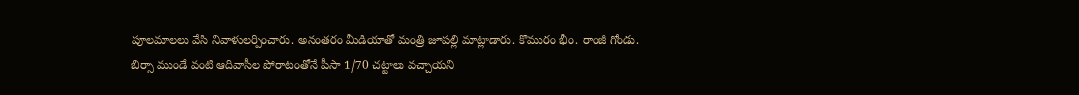పూలమాలలు వేసి నివాళులర్పించారు. అనంతరం మీడియాతో మంత్రి జూప‌ల్లి మాట్లాడారు. కొమురం భీం. రాంజీ గోండు. బిర్సా ముండే వంటి ఆదివాసీల‌ పోరాటంతోనే పీసా 1/70 చట్టాలు వచ్చాయని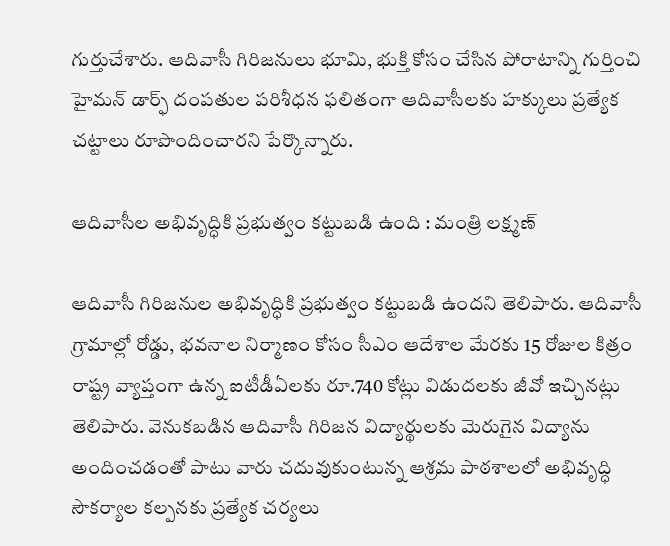గుర్తుచేశారు. ఆదివాసీ గిరిజనులు భూమి, భుక్తి కోసం చేసిన పోరాటాన్ని గుర్తించి హైమన్ డార్ఫ్ దంపతుల పరిశీధన ఫలితంగా ఆదివాసీలకు హక్కులు ప్రత్యేక చట్టాలు రూపొందించారని పేర్కొన్నారు.

ఆదివాసీల అభివృద్ధికి ప్రభుత్వం కట్టుబడి ఉంది : మంత్రి ల‌క్ష్మ‌ణ్

ఆదివాసీ గిరిజనుల అభివృద్ధికి ప్రభుత్వం కట్టుబడి ఉందని తెలిపారు. ఆదివాసీ గ్రామాల్లో రోడ్డు, భవనాల నిర్మాణం కోసం సీఎం ఆదేశాల మేరకు 15 రోజుల కిత్రం రాష్ట్ర వ్యాప్తంగా ఉన్న ఐటీడీఏలకు రూ.740 కోట్లు విడుదలకు జీవో ఇచ్చినట్లు తెలిపారు. వెనుకబడిన ఆదివాసీ గిరిజన విద్యార్థులకు మెరుగైన విద్యాను అందించడంతో పాటు వారు చదువుకుంటున్న ఆశ్రమ పాఠశాలలో అభివృద్ధి సౌకర్యాల కల్పనకు ప్రత్యేక చర్యలు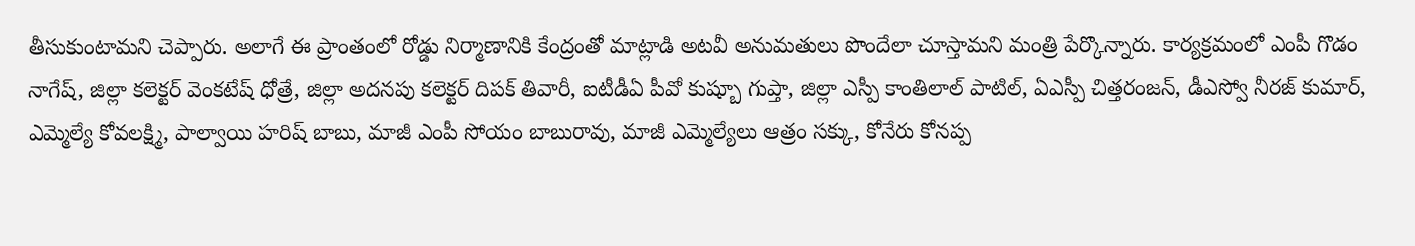తీసుకుంటామని చెప్పారు. అలాగే ఈ ప్రాంతంలో రోడ్డు నిర్మాణానికి కేంద్రంతో మాట్లాడి అటవీ అనుమతులు పొందేలా చూస్తామని మంత్రి పేర్కొన్నారు. కార్యక్రమంలో ఎంపీ గొడం నాగేష్, జిల్లా కలెక్టర్ వెంకటేష్ ధోత్రే, జిల్లా అదనపు కలెక్టర్ దిపక్ తివారీ, ఐటీడీఏ పీవో కుష్బూ గుప్తా, జిల్లా ఎస్పీ కాంతిలాల్ పాటిల్, ఏఎస్పీ చిత్తరంజన్, డీఎస్వో నీరజ్ కుమార్, ఎమ్మెల్యే కోవలక్ష్మి, పాల్వాయి హరిష్ బాబు, మాజీ ఎంపీ సోయం బాబురావు, మాజీ ఎమ్మెల్యేలు ఆత్రం సక్కు, కోనేరు కోనప్ప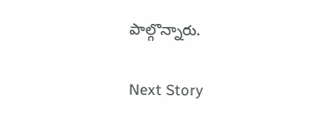పాల్గొన్నారు.

Next Story